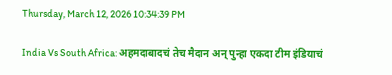Thursday, March 12, 2026 10:34:39 PM

India Vs South Africa: अहमदाबादचं तेच मैदान अन् पुन्हा एकदा टीम इंडियाचं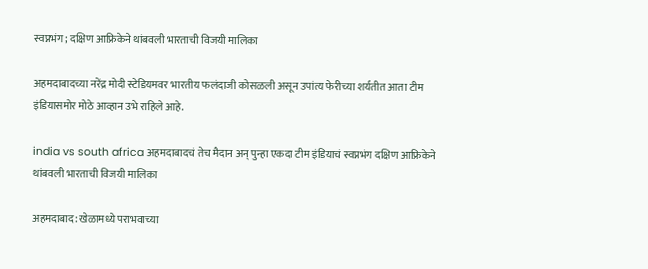स्वप्नभंग; दक्षिण आफ्रिकेने थांबवली भारताची विजयी मालिका

अहमदाबादच्या नरेंद्र मोदी स्टेडियमवर भारतीय फलंदाजी कोसळली असून उपांत्य फेरीच्या शर्यतीत आता टीम इंडियासमोर मोठे आव्हान उभे राहिले आहे.

india vs south africa अहमदाबादचं तेच मैदान अन् पुन्हा एकदा टीम इंडियाचं स्वप्नभंग दक्षिण आफ्रिकेने थांबवली भारताची विजयी मालिका

अहमदाबाद: खेळामध्ये पराभवाच्या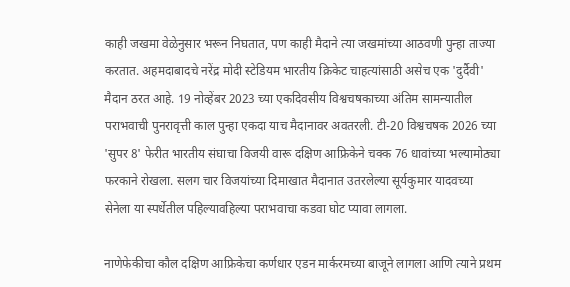काही जखमा वेळेनुसार भरून निघतात, पण काही मैदाने त्या जखमांच्या आठवणी पुन्हा ताज्या करतात. अहमदाबादचे नरेंद्र मोदी स्टेडियम भारतीय क्रिकेट चाहत्यांसाठी असेच एक 'दुर्दैवी' मैदान ठरत आहे. 19 नोव्हेंबर 2023 च्या एकदिवसीय विश्वचषकाच्या अंतिम सामन्यातील पराभवाची पुनरावृत्ती काल पुन्हा एकदा याच मैदानावर अवतरली. टी-20 विश्वचषक 2026 च्या 'सुपर 8' फेरीत भारतीय संघाचा विजयी वारू दक्षिण आफ्रिकेने चक्क 76 धावांच्या भल्यामोठ्या फरकाने रोखला. सलग चार विजयांच्या दिमाखात मैदानात उतरलेल्या सूर्यकुमार यादवच्या सेनेला या स्पर्धेतील पहिल्यावहिल्या पराभवाचा कडवा घोट प्यावा लागला.

नाणेफेकीचा कौल दक्षिण आफ्रिकेचा कर्णधार एडन मार्करमच्या बाजूने लागला आणि त्याने प्रथम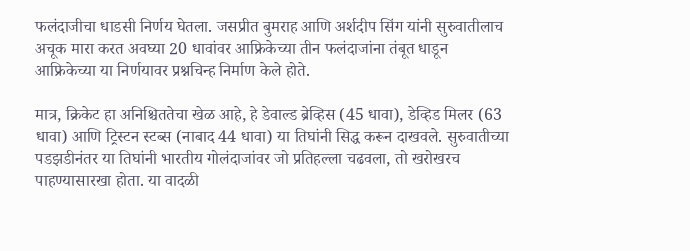फलंदाजीचा धाडसी निर्णय घेतला. जसप्रीत बुमराह आणि अर्शदीप सिंग यांनी सुरुवातीलाच अचूक मारा करत अवघ्या 20 धावांवर आफ्रिकेच्या तीन फलंदाजांना तंबूत धाडून आफ्रिकेच्या या निर्णयावर प्रश्नचिन्ह निर्माण केले होते.

मात्र, क्रिकेट हा अनिश्चिततेचा खेळ आहे, हे डेवाल्ड ब्रेव्हिस (45 धावा), डेव्हिड मिलर (63 धावा) आणि ट्रिस्टन स्टब्स (नाबाद 44 धावा) या तिघांनी सिद्ध करून दाखवले. सुरुवातीच्या पडझडीनंतर या तिघांनी भारतीय गोलंदाजांवर जो प्रतिहल्ला चढवला, तो खरोखरच पाहण्यासारखा होता. या वादळी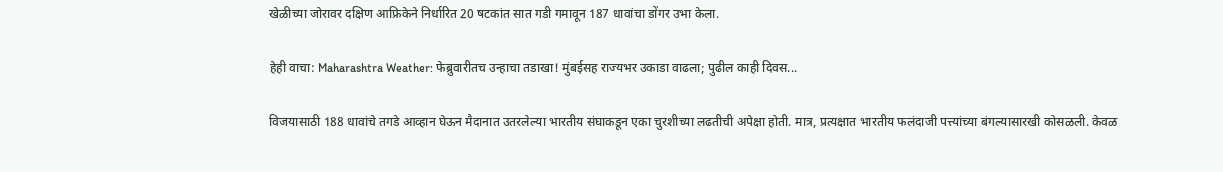खेळीच्या जोरावर दक्षिण आफ्रिकेने निर्धारित 20 षटकांत सात गडी गमावून 187 धावांचा डोंगर उभा केला.

हेही वाचा: Maharashtra Weather: फेब्रुवारीतच उन्हाचा तडाखा! मुंबईसह राज्यभर उकाडा वाढला; पुढील काही दिवस...

विजयासाठी 188 धावांचे तगडे आव्हान घेऊन मैदानात उतरलेल्या भारतीय संघाकडून एका चुरशीच्या लढतीची अपेक्षा होती. मात्र, प्रत्यक्षात भारतीय फलंदाजी पत्त्यांच्या बंगल्यासारखी कोसळली. केवळ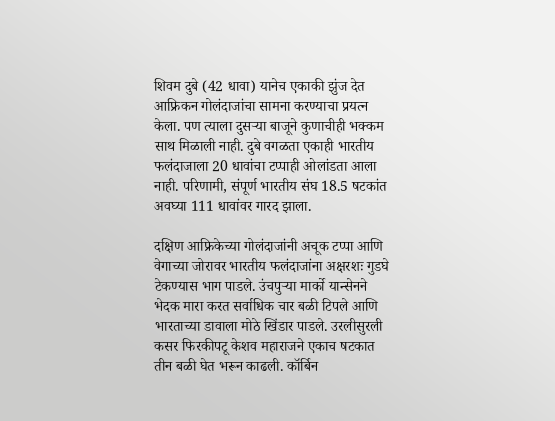शिवम दुबे (42 धावा) यानेच एकाकी झुंज देत आफ्रिकन गोलंदाजांचा सामना करण्याचा प्रयत्न केला. पण त्याला दुसऱ्या बाजूने कुणाचीही भक्कम साथ मिळाली नाही. दुबे वगळता एकाही भारतीय फलंदाजाला 20 धावांचा टप्पाही ओलांडता आला नाही. परिणामी, संपूर्ण भारतीय संघ 18.5 षटकांत अवघ्या 111 धावांवर गारद झाला.

दक्षिण आफ्रिकेच्या गोलंदाजांनी अचूक टप्पा आणि वेगाच्या जोरावर भारतीय फलंदाजांना अक्षरशः गुडघे टेकण्यास भाग पाडले. उंचपुऱ्या मार्को यान्सेनने भेदक मारा करत सर्वाधिक चार बळी टिपले आणि भारताच्या डावाला मोठे खिंडार पाडले. उरलीसुरली कसर फिरकीपटू केशव महाराजने एकाच षटकात तीन बळी घेत भरून काढली. कॉर्बिन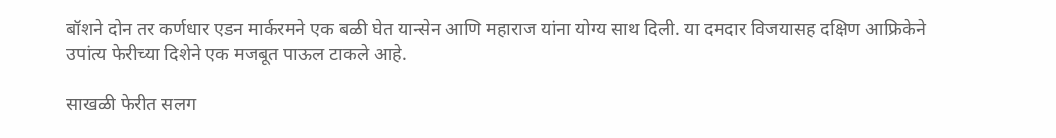बॉशने दोन तर कर्णधार एडन मार्करमने एक बळी घेत यान्सेन आणि महाराज यांना योग्य साथ दिली. या दमदार विजयासह दक्षिण आफ्रिकेने उपांत्य फेरीच्या दिशेने एक मजबूत पाऊल टाकले आहे.

साखळी फेरीत सलग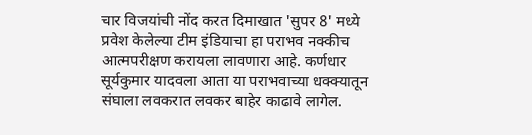चार विजयांची नोंद करत दिमाखात 'सुपर 8' मध्ये प्रवेश केलेल्या टीम इंडियाचा हा पराभव नक्कीच आत्मपरीक्षण करायला लावणारा आहे. कर्णधार सूर्यकुमार यादवला आता या पराभवाच्या धक्क्यातून संघाला लवकरात लवकर बाहेर काढावे लागेल.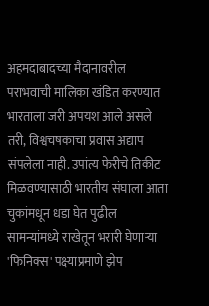अहमदाबादच्या मैदानावरील पराभवाची मालिका खंडित करण्यात भारताला जरी अपयश आले असले तरी, विश्वचषकाचा प्रवास अद्याप संपलेला नाही. उपांत्य फेरीचे तिकीट मिळवण्यासाठी भारतीय संघाला आता चुकांमधून धडा घेत पुढील सामन्यांमध्ये राखेतून भरारी घेणाऱ्या 'फिनिक्स' पक्ष्याप्रमाणे झेप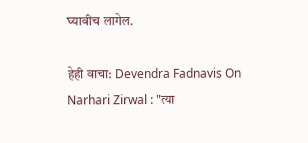घ्यावीच लागेल.

हेही वाचा: Devendra Fadnavis On Narhari Zirwal : "त्या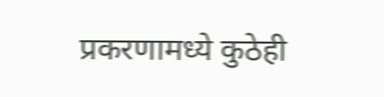प्रकरणामध्ये कुठेही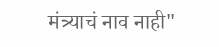मंत्र्याचं नाव नाही"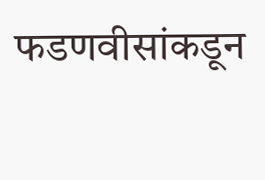फडणवीसांकडून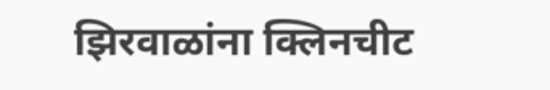झिरवाळांना क्लिनचीट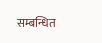सम्बन्धित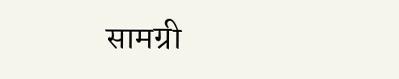सामग्री